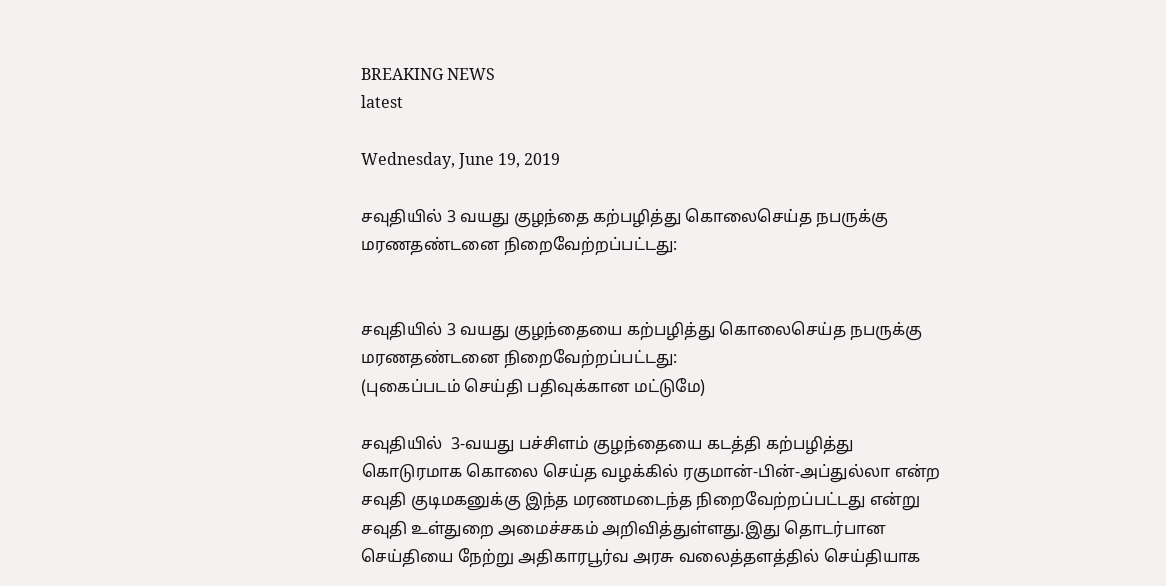BREAKING NEWS
latest

Wednesday, June 19, 2019

சவுதியில் 3 வயது குழந்தை கற்பழித்து கொலைசெய்த நபருக்கு மரணதண்டனை நிறைவேற்றப்பட்டது:


சவுதியில் 3 வயது குழந்தையை கற்பழித்து கொலைசெய்த நபருக்கு மரணதண்டனை நிறைவேற்றப்பட்டது:
(புகைப்படம் செய்தி பதிவுக்கான மட்டுமே)

சவுதியில்  3-வயது பச்சிளம் குழந்தையை கடத்தி கற்பழித்து கொடுரமாக கொலை செய்த வழக்கில் ரகுமான்-பின்-அப்துல்லா என்ற சவுதி குடிமகனுக்கு இந்த மரணமடைந்த நிறைவேற்றப்பட்டது என்று சவுதி உள்துறை அமைச்சகம் அறிவித்துள்ளது.இது தொடர்பான செய்தியை நேற்று அதிகாரபூர்வ அரசு வலைத்தளத்தில் செய்தியாக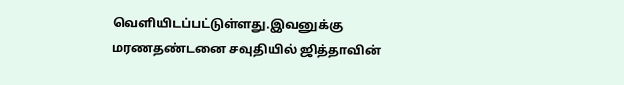வெளியிடப்பட்டுள்ளது.இவனுக்கு மரணதண்டனை சவுதியில் ஜித்தாவின்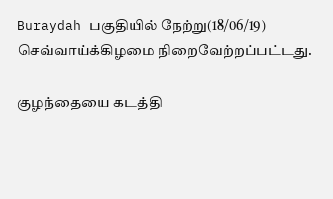Buraydah பகுதியில் நேற்று(18/06/19) செவ்வாய்க்கிழமை நிறைவேற்றப்பட்டது.

குழந்தையை கடத்தி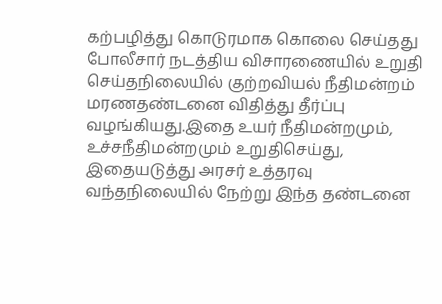கற்பழித்து கொடுரமாக கொலை செய்தது போலீசார் நடத்திய விசாரணையில் உறுதி செய்தநிலையில் குற்றவியல் நீதிமன்றம் மரணதண்டனை விதித்து தீர்ப்பு வழங்கியது.இதை உயர் நீதிமன்றமும், உச்சநீதிமன்றமும் உறுதிசெய்து, இதையடுத்து அரசர் உத்தரவு வந்தநிலையில் நேற்று இந்த தண்டனை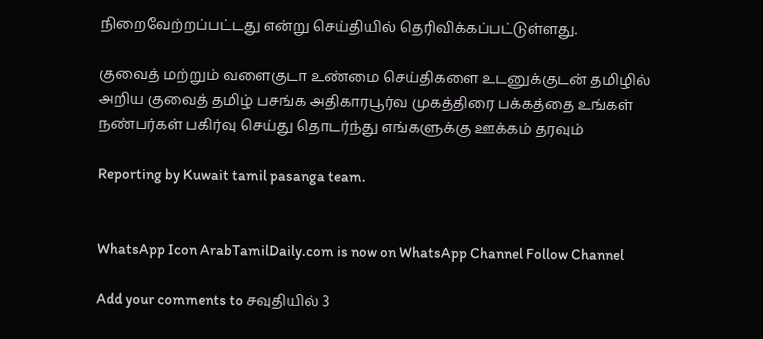நிறைவேற்றப்பட்டது என்று செய்தியில் தெரிவிக்கப்பட்டுள்ளது.

குவைத் மற்றும் வளைகுடா உண்மை செய்திகளை உடனுக்குடன் தமிழில் அறிய குவைத் தமிழ் பசங்க அதிகாரபூர்வ முகத்திரை பக்கத்தை உங்கள் நண்பர்கள் பகிர்வு செய்து தொடர்ந்து எங்களுக்கு ஊக்கம் தரவும்

Reporting by Kuwait tamil pasanga team.


WhatsApp Icon ArabTamilDaily.com is now on WhatsApp Channel Follow Channel

Add your comments to சவுதியில் 3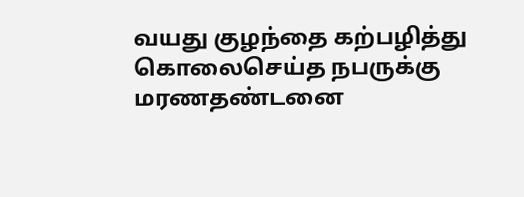வயது குழந்தை கற்பழித்து கொலைசெய்த நபருக்கு மரணதண்டனை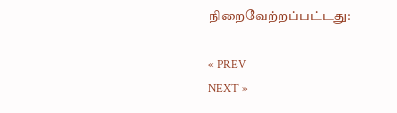நிறைவேற்றப்பட்டது:

« PREV
NEXT »